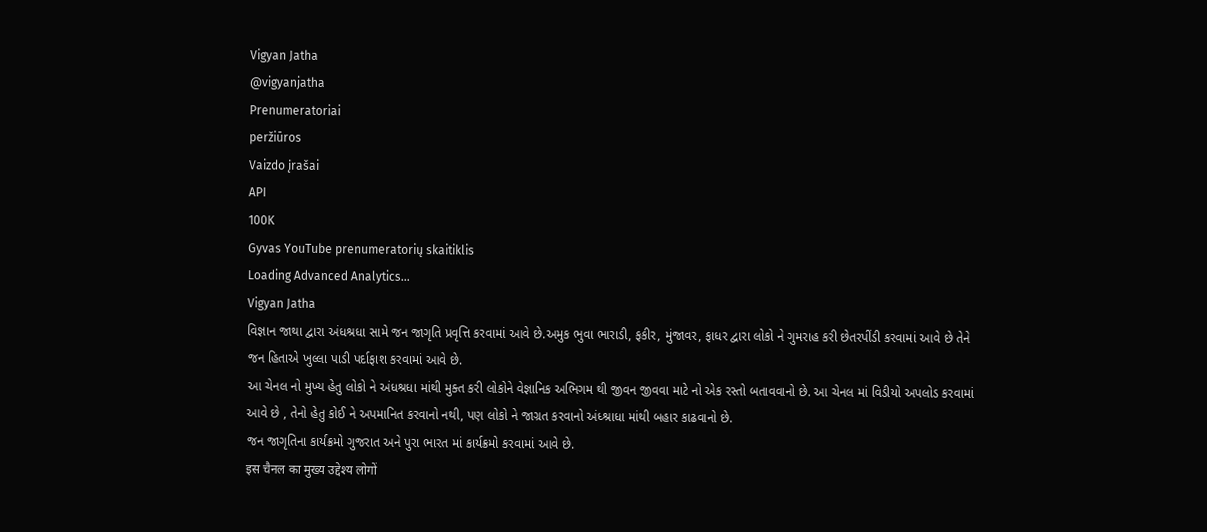Vigyan Jatha
@vigyanjatha
Prenumeratoriai
peržiūros
Vaizdo įrašai
API
100K
Gyvas YouTube prenumeratorių skaitiklis
Loading Advanced Analytics...
Vigyan Jatha
વિજ્ઞાન જાથા દ્વારા અંધશ્રધા સામે જન જાગૃતિ પ્રવૃત્તિ કરવામાં આવે છે.અમુક ભુવા ભારાડી, ફકીર, મુંજાવર, ફાધર દ્વારા લોકો ને ગુમરાહ કરી છેતરપીંડી કરવામાં આવે છે તેને જન હિતાએ ખુલ્લા પાડી પર્દાફાશ કરવામાં આવે છે.
આ ચેનલ નો મુખ્ય હેતુ લોકો ને અંધશ્રધા માંથી મુક્ત કરી લોકોને વેજ્ઞાનિક અભિગમ થી જીવન જીવવા માટે નો એક રસ્તો બતાવવાનો છે. આ ચેનલ માં વિડીયો અપલોડ કરવામાં આવે છે , તેનો હેતુ કોઈ ને અપમાનિત કરવાનો નથી, પણ લોકો ને જાગ્રત કરવાનો અંધ્શ્રાધા માંથી બહાર કાઢવાનો છે.
જન જાગૃતિના કાર્યક્રમો ગુજરાત અને પુરા ભારત માં કાર્યક્રમો કરવામાં આવે છે.
इस चैनल का मुख्य उद्देश्य लोगों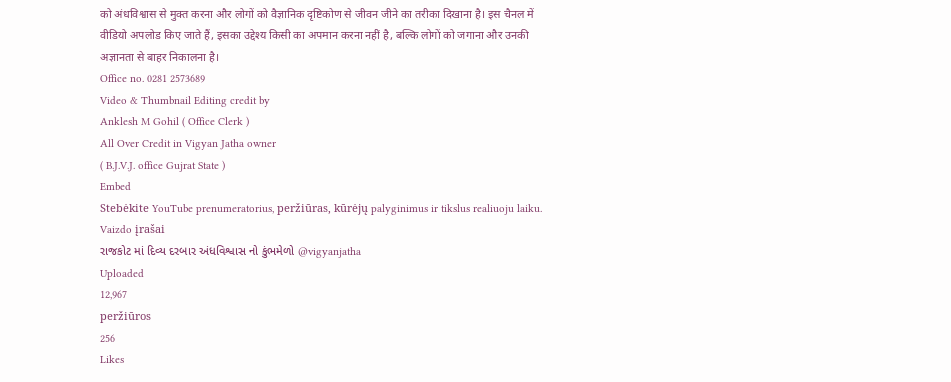को अंधविश्वास से मुक्त करना और लोगों को वैज्ञानिक दृष्टिकोण से जीवन जीने का तरीका दिखाना है। इस चैनल में वीडियो अपलोड किए जाते हैं, इसका उद्देश्य किसी का अपमान करना नहीं है, बल्कि लोगों को जगाना और उनकी अज्ञानता से बाहर निकालना है।
Office no. 0281 2573689
Video & Thumbnail Editing credit by
Anklesh M Gohil ( Office Clerk )
All Over Credit in Vigyan Jatha owner
( B.J.V.J. office Gujrat State )
Embed
Stebėkite YouTube prenumeratorius, peržiūras, kūrėjų palyginimus ir tikslus realiuoju laiku.
Vaizdo įrašai
રાજકોટ માં દિવ્ય દરબાર અંધવિશ્વાસ નો કુંભમેળો @vigyanjatha
Uploaded
12,967
peržiūros
256
Likes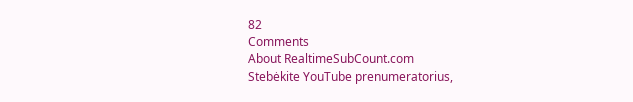82
Comments
About RealtimeSubCount.com
Stebėkite YouTube prenumeratorius,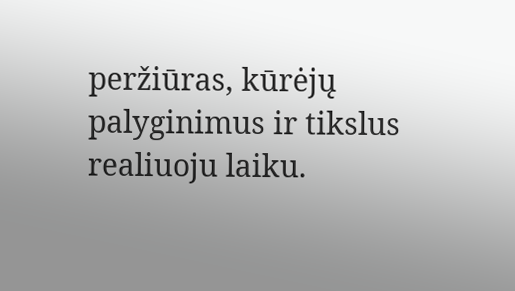peržiūras, kūrėjų palyginimus ir tikslus realiuoju laiku.